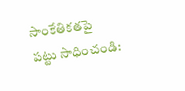సాంకేతికతపై పట్టు సాధించండి: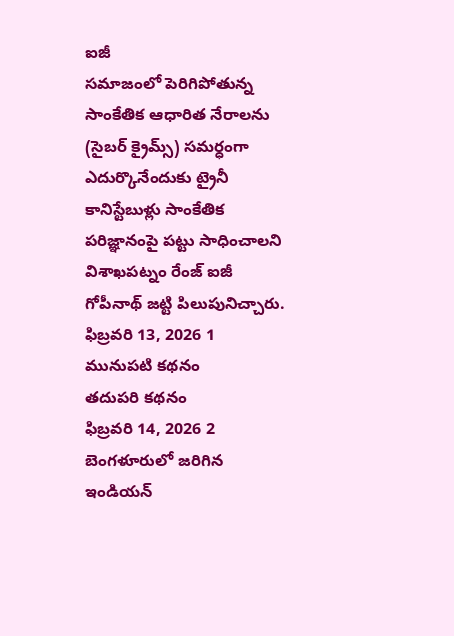ఐజీ
సమాజంలో పెరిగిపోతున్న సాంకేతిక ఆధారిత నేరాలను (సైబర్ క్రైమ్స్) సమర్ధంగా ఎదుర్కొనేందుకు ట్రైనీ కానిస్టేబుళ్లు సాంకేతిక పరిజ్ఞానంపై పట్టు సాధించాలని విశాఖపట్నం రేంజ్ ఐజీ గోపీనాథ్ జట్టి పిలుపునిచ్చారు.
ఫిబ్రవరి 13, 2026 1
మునుపటి కథనం
తదుపరి కథనం
ఫిబ్రవరి 14, 2026 2
బెంగళూరులో జరిగిన ఇండియన్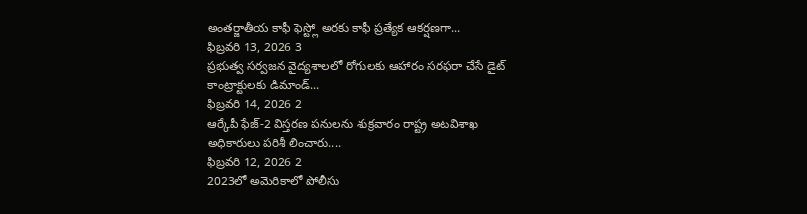అంతర్జాతీయ కాఫీ ఫెస్ట్లో అరకు కాఫీ ప్రత్యేక ఆకర్షణగా...
ఫిబ్రవరి 13, 2026 3
ప్రభుత్వ సర్వజన వైద్యశాలలో రోగులకు ఆహారం సరఫరా చేసే డైట్ కాంట్రాక్టులకు డిమాండ్...
ఫిబ్రవరి 14, 2026 2
ఆర్కేపీ ఫేజ్-2 విస్తరణ పనులను శుక్రవారం రాష్ట్ర అటవిశాఖ అధికారులు పరిశీ లించారు....
ఫిబ్రవరి 12, 2026 2
2023లో అమెరికాలో పోలీసు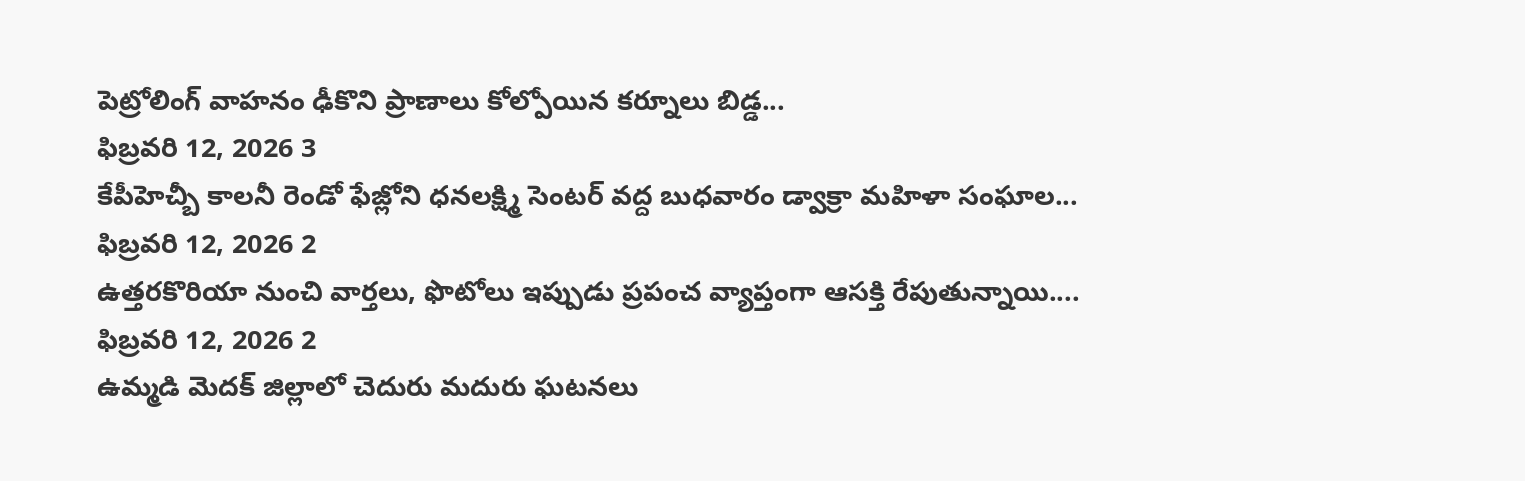పెట్రోలింగ్ వాహనం ఢీకొని ప్రాణాలు కోల్పోయిన కర్నూలు బిడ్డ...
ఫిబ్రవరి 12, 2026 3
కేపీహెచ్బీ కాలనీ రెండో ఫేజ్లోని ధనలక్ష్మి సెంటర్ వద్ద బుధవారం డ్వాక్రా మహిళా సంఘాల...
ఫిబ్రవరి 12, 2026 2
ఉత్తరకొరియా నుంచి వార్తలు, ఫొటోలు ఇప్పుడు ప్రపంచ వ్యాప్తంగా ఆసక్తి రేపుతున్నాయి....
ఫిబ్రవరి 12, 2026 2
ఉమ్మడి మెదక్ జిల్లాలో చెదురు మదురు ఘటనలు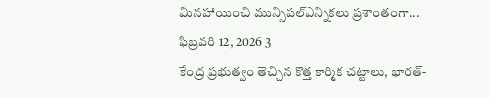మినహాయించి మున్సిపల్ఎన్నికలు ప్రశాంతంగా...
ఫిబ్రవరి 12, 2026 3
కేంద్ర ప్రభుత్వం తెచ్చిన కొత్త కార్మిక చట్టాలు, భారత్-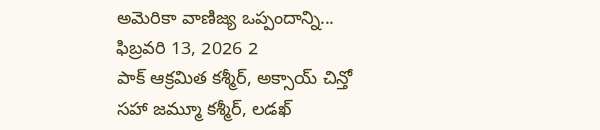అమెరికా వాణిజ్య ఒప్పందాన్ని...
ఫిబ్రవరి 13, 2026 2
పాక్ ఆక్రమిత కశ్మీర్, అక్సాయ్ చిన్తో సహా జమ్మూ కశ్మీర్, లడఖ్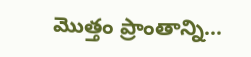మొత్తం ప్రాంతాన్ని...